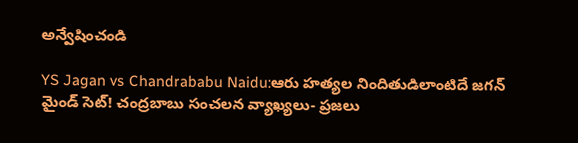అన్వేషించండి

YS Jagan vs Chandrababu Naidu:ఆరు హత్యల నిందితుడిలాంటిదే జగన్‌ మైండ్ సెట్! చంద్రబాబు సంచలన వ్యాఖ్యలు- ప్రజలు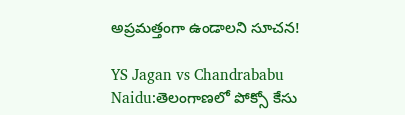అప్రమత్తంగా ఉండాలని సూచన!

YS Jagan vs Chandrababu Naidu:తెలంగాణలో పోక్సో కేసు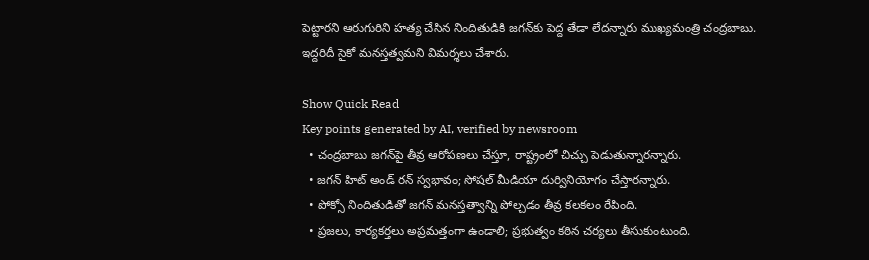పెట్టారని ఆరుగురిని హత్య చేసిన నిందితుడికి జగన్‌కు పెద్ద తేడా లేదన్నారు ముఖ్యమంత్రి చంద్రబాబు. ఇద్దరిదీ సైకో మనస్తత్వమని విమర్శలు చేశారు.

Show Quick Read
Key points generated by AI, verified by newsroom
  • చంద్రబాబు జగన్‌పై తీవ్ర ఆరోపణలు చేస్తూ, రాష్ట్రంలో చిచ్చు పెడుతున్నారన్నారు.
  • జగన్ హిట్ అండ్ రన్ స్వభావం; సోషల్ మీడియా దుర్వినియోగం చేస్తారన్నారు.
  • పోక్సో నిందితుడితో జగన్ మనస్తత్వాన్ని పోల్చడం తీవ్ర కలకలం రేపింది.
  • ప్రజలు, కార్యకర్తలు అప్రమత్తంగా ఉండాలి; ప్రభుత్వం కఠిన చర్యలు తీసుకుంటుంది.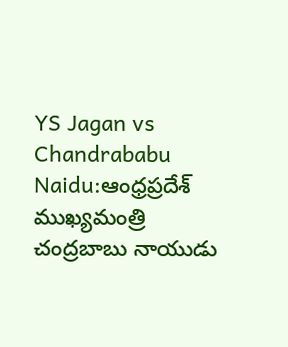YS Jagan vs Chandrababu Naidu:ఆంధ్రప్రదేశ్ ముఖ్యమంత్రి చంద్రబాబు నాయుడు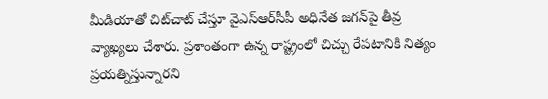మీడియాతో చిట్‌చాట్‌ చేస్తూ వైఎస్ఆర్‌సీపీ అధినేత జగన్‌పై తీవ్ర వ్యాఖ్యలు చేశారు. ప్రశాంతంగా ఉన్న రాష్ట్రంలో చిచ్చు రేపటానికి నిత్యం ప్రయత్నిస్తున్నారని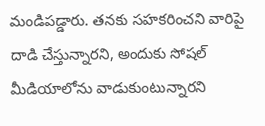మండిపడ్డారు. తనకు సహకరించని వారిపై దాడి చేస్తున్నారని, అందుకు సోషల్ మీడియాలోను వాడుకుంటున్నారని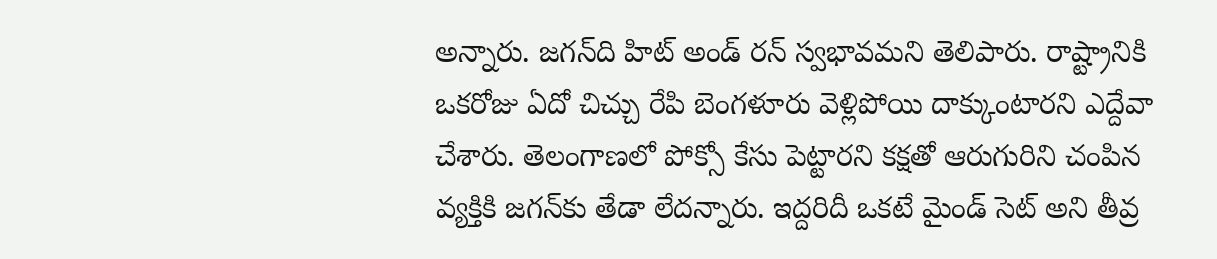అన్నారు. జగన్‌ది హిట్‌ అండ్ రన్ స్వభావమని తెలిపారు. రాష్ట్రానికి ఒకరోజు ఏదో చిచ్చు రేపి బెంగళూరు వెళ్లిపోయి దాక్కుంటారని ఎద్దేవా చేశారు. తెలంగాణలో పోక్సో కేసు పెట్టారని కక్షతో ఆరుగురిని చంపిన వ్యక్తికి జగన్‌కు తేడా లేదన్నారు. ఇద్దరిదీ ఒకటే మైండ్ సెట్ అని తీవ్ర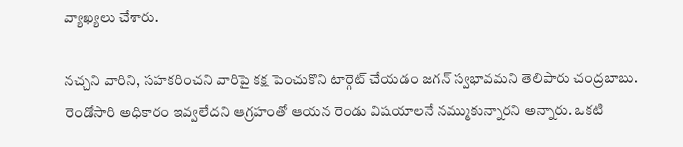వ్యాఖ్యలు చేశారు.

నచ్చని వారిని, సహకరించని వారిపై కక్ష పెంచుకొని టార్గెట్ చేయడం జగన్‌ స్వభావమని తెలిపారు చంద్రబాబు. రెండోసారి అధికారం ఇవ్వలేదని ఆగ్రహంతో ఆయన రెండు విషయాలనే నమ్ముకున్నారని అన్నారు. ఒకటి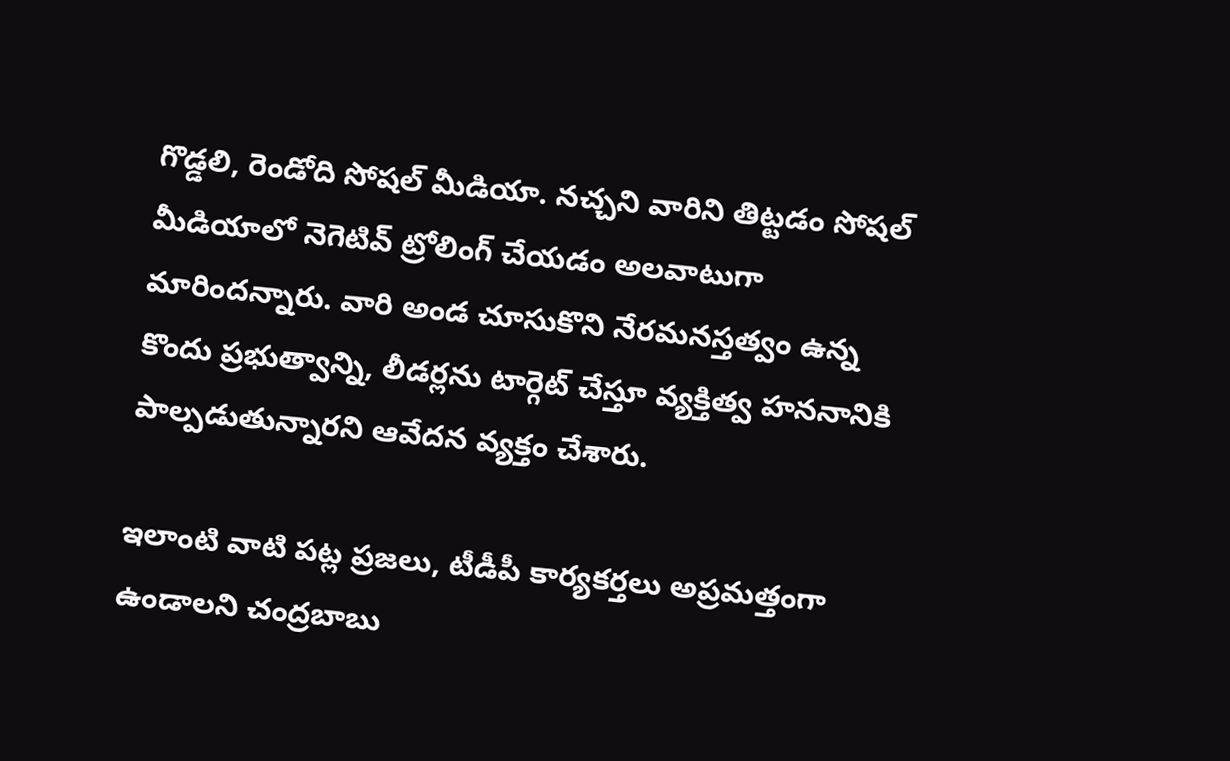గొడ్డలి, రెండోది సోషల్ మీడియా. నచ్చని వారిని తిట్టడం సోషల్ మీడియాలో నెగెటివ్ ట్రోలింగ్ చేయడం అలవాటుగా మారిందన్నారు. వారి అండ చూసుకొని నేరమనస్తత్వం ఉన్న కొందు ప్రభుత్వాన్ని, లీడర్లను టార్గెట్ చేస్తూ వ్యక్తిత్వ హననానికి పాల్పడుతున్నారని ఆవేదన వ్యక్తం చేశారు.

ఇలాంటి వాటి పట్ల ప్రజలు, టీడీపీ కార్యకర్తలు అప్రమత్తంగా ఉండాలని చంద్రబాబు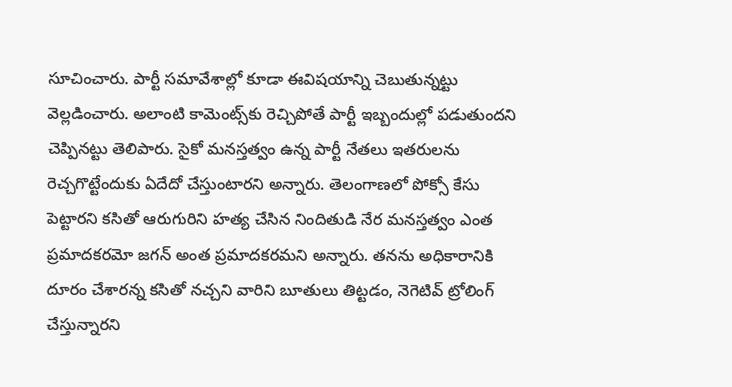సూచించారు. పార్టీ సమావేశాల్లో కూడా ఈవిషయాన్ని చెబుతున్నట్టు వెల్లడించారు. అలాంటి కామెంట్స్‌కు రెచ్చిపోతే పార్టీ ఇబ్బందుల్లో పడుతుందని చెప్పినట్టు తెలిపారు. సైకో మనస్తత్వం ఉన్న పార్టీ నేతలు ఇతరులను రెచ్చగొట్టేందుకు ఏదేదో చేస్తుంటారని అన్నారు. తెలంగాణలో పోక్సో కేసు పెట్టారని కసితో ఆరుగురిని హత్య చేసిన నిందితుడి నేర మనస్తత్వం ఎంత ప్రమాదకరమో జగన్ అంత ప్రమాదకరమని అన్నారు. తనను అధికారానికి దూరం చేశారన్న కసితో నచ్చని వారిని బూతులు తిట్టడం, నెగెటివ్ ట్రోలింగ్ చేస్తున్నారని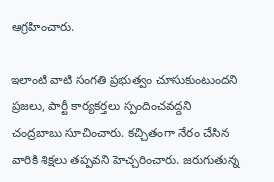ఆగ్రహించారు.

ఇలాంటి వాటి సంగతి ప్రభుత్వం చూసుకుంటుందని ప్రజలు, పార్టీ కార్యకర్తలు స్పందించవద్దని చంద్రబాబు సూచించారు. కచ్చితంగా నేరం చేసిన వారికి శిక్షలు తప్పవని హెచ్చరించారు. జరుగుతున్న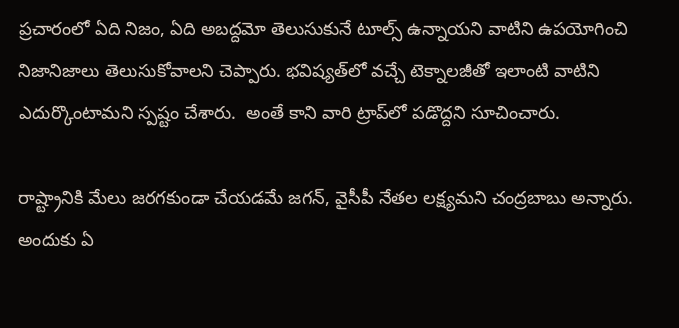ప్రచారంలో ఏది నిజం, ఏది అబద్దమో తెలుసుకునే టూల్స్ ఉన్నాయని వాటిని ఉపయోగించి నిజానిజాలు తెలుసుకోవాలని చెప్పారు. భవిష్యత్‌లో వచ్చే టెక్నాలజీతో ఇలాంటి వాటిని ఎదుర్కొంటామని స్పష్టం చేశారు.  అంతే కాని వారి ట్రాప్‌లో పడొద్దని సూచించారు.

రాష్ట్రానికి మేలు జరగకుండా చేయడమే జగన్, వైసీపీ నేతల లక్ష్యమని చంద్రబాబు అన్నారు. అందుకు ఏ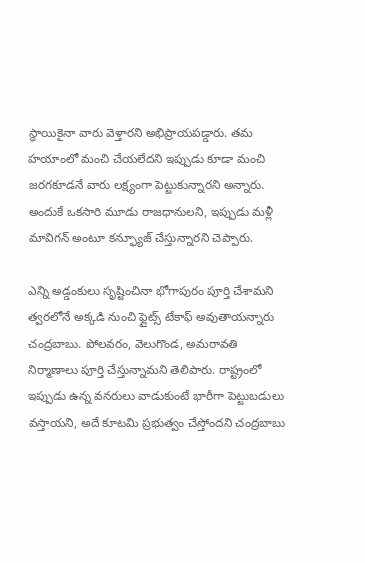స్థాయికైనా వారు వెళ్తారని అభిప్రాయపడ్డారు. తమ హయాంలో మంచి చేయలేదని ఇప్పుడు కూడా మంచి జరగకూడనే వారు లక్ష్యంగా పెట్టుకున్నారని అన్నారు. అందుకే ఒకసారి మూడు రాజధానులని, ఇప్పుడు మళ్లీ మావిగన్ అంటూ కన్ఫ్యూజ్ చేస్తున్నారని చెప్పారు.

ఎన్ని అడ్డంకులు సృష్టించినా భోగాపురం పూర్తి చేశామని త్వరలోనే అక్కడి నుంచి ఫ్లైట్స్‌ టేకాఫ్ అవుతాయన్నారు చంద్రబాబు. పోలవరం, వెలుగొండ, అమరావతి నిర్మాణాలు పూర్తి చేస్తున్నామని తెలిపారు. రాష్ట్రంలో ఇప్పుడు ఉన్న వనరులు వాడుకుంటే భారీగా పెట్టుబడులు వస్తాయని, అదే కూటమి ప్రభుత్వం చేస్తోందని చంద్రబాబు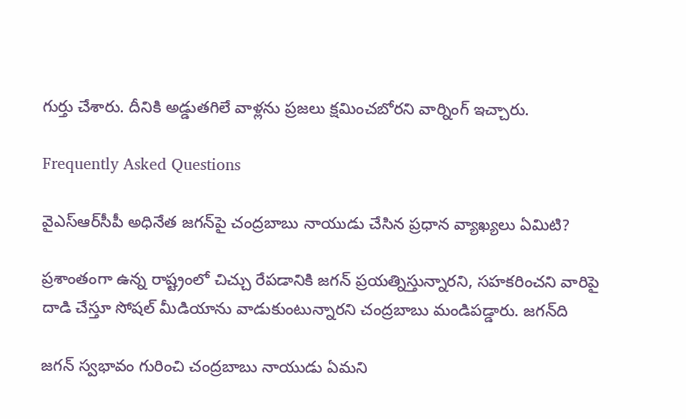గుర్తు చేశారు. దీనికి అడ్డుతగిలే వాళ్లను ప్రజలు క్షమించబోరని వార్నింగ్ ఇచ్చారు.

Frequently Asked Questions

వైఎస్ఆర్‌సీపీ అధినేత జగన్‌పై చంద్రబాబు నాయుడు చేసిన ప్రధాన వ్యాఖ్యలు ఏమిటి?

ప్రశాంతంగా ఉన్న రాష్ట్రంలో చిచ్చు రేపడానికి జగన్ ప్రయత్నిస్తున్నారని, సహకరించని వారిపై దాడి చేస్తూ సోషల్ మీడియాను వాడుకుంటున్నారని చంద్రబాబు మండిపడ్డారు. జగన్‌ది

జగన్ స్వభావం గురించి చంద్రబాబు నాయుడు ఏమని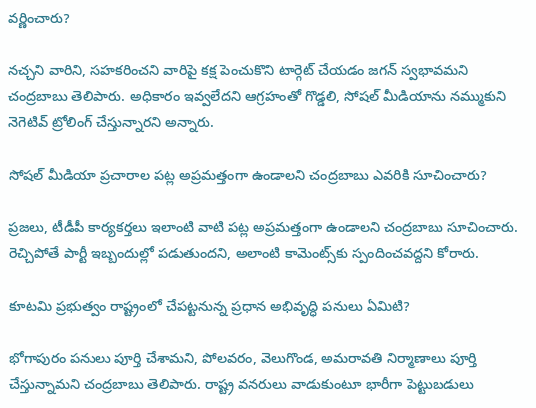వర్ణించారు?

నచ్చని వారిని, సహకరించని వారిపై కక్ష పెంచుకొని టార్గెట్ చేయడం జగన్ స్వభావమని చంద్రబాబు తెలిపారు. అధికారం ఇవ్వలేదని ఆగ్రహంతో గొడ్డలి, సోషల్ మీడియాను నమ్ముకుని నెగెటివ్ ట్రోలింగ్ చేస్తున్నారని అన్నారు.

సోషల్ మీడియా ప్రచారాల పట్ల అప్రమత్తంగా ఉండాలని చంద్రబాబు ఎవరికి సూచించారు?

ప్రజలు, టీడీపీ కార్యకర్తలు ఇలాంటి వాటి పట్ల అప్రమత్తంగా ఉండాలని చంద్రబాబు సూచించారు. రెచ్చిపోతే పార్టీ ఇబ్బందుల్లో పడుతుందని, అలాంటి కామెంట్స్‌కు స్పందించవద్దని కోరారు.

కూటమి ప్రభుత్వం రాష్ట్రంలో చేపట్టనున్న ప్రధాన అభివృద్ధి పనులు ఏమిటి?

భోగాపురం పనులు పూర్తి చేశామని, పోలవరం, వెలుగొండ, అమరావతి నిర్మాణాలు పూర్తి చేస్తున్నామని చంద్రబాబు తెలిపారు. రాష్ట్ర వనరులు వాడుకుంటూ భారీగా పెట్టుబడులు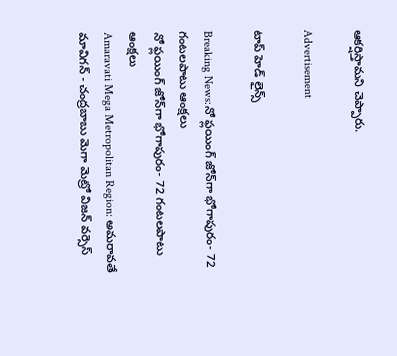ఆకర్షిస్తామని చెప్పారు.

Advertisement

టాప్ హెడ్ లైన్స్

Breaking News:నో ఫ్లయింగ్ జోన్‌గా భోగాపురం- 72 గంటలపాటు ఆంక్షలు
నో ఫ్లయింగ్ జోన్‌గా భోగాపురం- 72 గంటలపాటు ఆంక్షలు
Amaravati Mega Metropolitan Region: అమరావతే మావిగన్ - చంద్రబాబు మెగా మెట్రో విజన్‌ వర్సెస్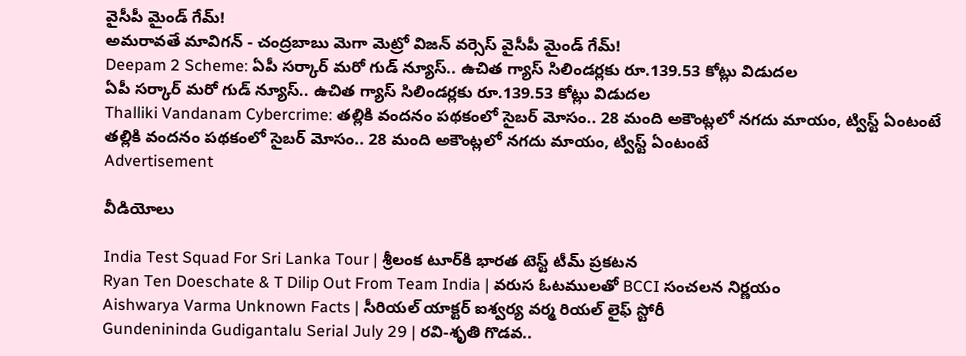వైసీపీ మైండ్ గేమ్‌!
అమరావతే మావిగన్ - చంద్రబాబు మెగా మెట్రో విజన్‌ వర్సెస్ వైసీపీ మైండ్ గేమ్‌!
Deepam 2 Scheme: ఏపీ సర్కార్ మరో గుడ్ న్యూస్.. ఉచిత గ్యాస్ సిలిండర్లకు రూ.139.53 కోట్లు విడుదల
ఏపీ సర్కార్ మరో గుడ్ న్యూస్.. ఉచిత గ్యాస్ సిలిండర్లకు రూ.139.53 కోట్లు విడుదల
Thalliki Vandanam Cybercrime: తల్లికి వందనం పథకంలో సైబర్ మోసం.. 28 మంది అకౌంట్లలో నగదు మాయం, ట్విస్ట్ ఏంటంటే
తల్లికి వందనం పథకంలో సైబర్ మోసం.. 28 మంది అకౌంట్లలో నగదు మాయం, ట్విస్ట్ ఏంటంటే
Advertisement

వీడియోలు

India Test Squad For Sri Lanka Tour | శ్రీలంక టూర్‌కి భారత టెస్ట్ టీమ్ ప్రకటన
Ryan Ten Doeschate & T Dilip Out From Team India | వరుస ఓటములతో BCCI సంచలన నిర్ణయం
Aishwarya Varma Unknown Facts | సీరియల్ యాక్టర్ ఐశ్వర్య వర్మ రియల్ లైఫ్ స్టోరీ
Gundenininda Gudigantalu Serial July 29 | రవి-శృతి గొడవ..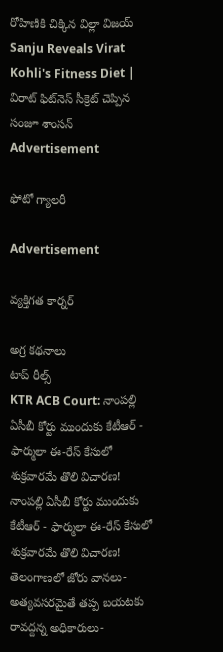రోహిణికి చిక్కిన విల్లా విజయ్
Sanju Reveals Virat Kohli's Fitness Diet | విరాట్ ఫిట్‌నెస్ సీక్రెట్ చెప్పిన సంజూ శాంసన్
Advertisement

ఫోటో గ్యాలరీ

Advertisement

వ్యక్తిగత కార్నర్

అగ్ర కథనాలు
టాప్ రీల్స్
KTR ACB Court: నాంపల్లి ఏసీబీ కోర్టు ముందుకు కేటీఆర్ - ఫార్ములా ఈ-రేస్ కేసులో శుక్రవారమే తొలి విచారణ!
నాంపల్లి ఏసీబీ కోర్టు ముందుకు కేటీఆర్ - ఫార్ములా ఈ-రేస్ కేసులో శుక్రవారమే తొలి విచారణ!
తెలంగాణలో జోరు వానలు- అత్యవసరమైతే తప్ప బయటకు రావద్దన్న అధికారులు-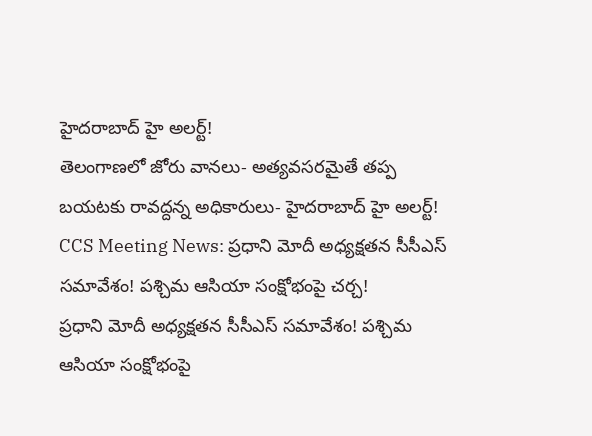హైదరాబాద్‌ హై అలర్ట్‌!
తెలంగాణలో జోరు వానలు- అత్యవసరమైతే తప్ప బయటకు రావద్దన్న అధికారులు- హైదరాబాద్‌ హై అలర్ట్‌!
CCS Meeting News: ప్రధాని మోదీ అధ్యక్షతన సీసీఎస్ సమావేశం! పశ్చిమ ఆసియా సంక్షోభంపై చర్చ!
ప్రధాని మోదీ అధ్యక్షతన సీసీఎస్ సమావేశం! పశ్చిమ ఆసియా సంక్షోభంపై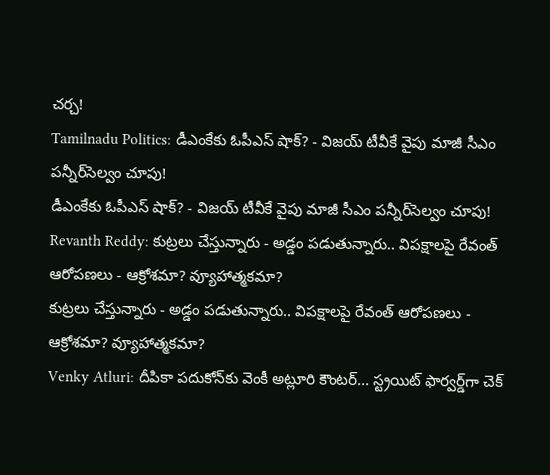చర్చ!
Tamilnadu Politics: డీఎంకేకు ఓపీఎస్ షాక్? - విజయ్ టీవీకే వైపు మాజీ సీఎం పన్నీర్‌సెల్వం చూపు!
డీఎంకేకు ఓపీఎస్ షాక్? - విజయ్ టీవీకే వైపు మాజీ సీఎం పన్నీర్‌సెల్వం చూపు!
Revanth Reddy: కుట్రలు చేస్తున్నారు - అడ్డం పడుతున్నారు.. విపక్షాలపై రేవంత్ ఆరోపణలు - ఆక్రోశమా? వ్యూహాత్మకమా?
కుట్రలు చేస్తున్నారు - అడ్డం పడుతున్నారు.. విపక్షాలపై రేవంత్ ఆరోపణలు - ఆక్రోశమా? వ్యూహాత్మకమా?
Venky Atluri: దీపికా పదుకోన్‌కు వెంకీ అట్లూరి కౌంటర్... స్ట్రయిట్ ఫార్వర్డ్‌గా చెక్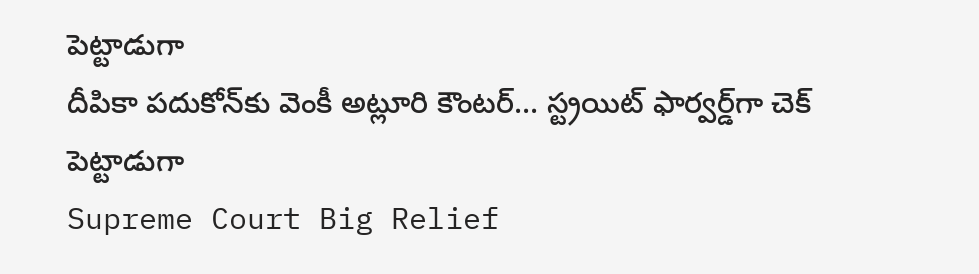పెట్టాడుగా
దీపికా పదుకోన్‌కు వెంకీ అట్లూరి కౌంటర్... స్ట్రయిట్ ఫార్వర్డ్‌గా చెక్ పెట్టాడుగా
Supreme Court Big Relief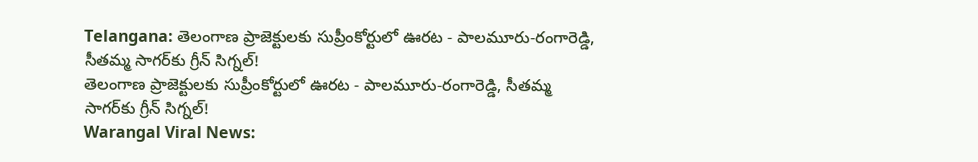Telangana: తెలంగాణ ప్రాజెక్టులకు సుప్రీంకోర్టులో ఊరట - పాలమూరు-రంగారెడ్డి, సీతమ్మ సాగర్‌కు గ్రీన్ సిగ్నల్!
తెలంగాణ ప్రాజెక్టులకు సుప్రీంకోర్టులో ఊరట - పాలమూరు-రంగారెడ్డి, సీతమ్మ సాగర్‌కు గ్రీన్ సిగ్నల్!
Warangal Viral News: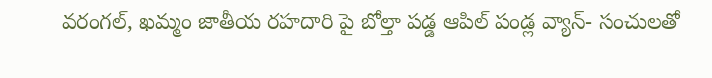వరంగల్, ఖమ్మం జాతీయ రహదారి పై బోల్తా పడ్డ ఆపిల్ పండ్ల వ్యాన్- సంచులతో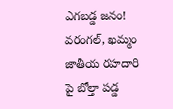ఎగబడ్డ జనం!
వరంగల్, ఖమ్మం జాతీయ రహదారి పై బోల్తా పడ్డ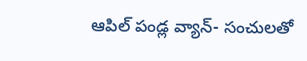ఆపిల్ పండ్ల వ్యాన్- సంచులతో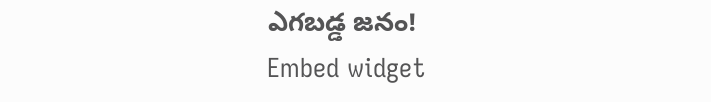ఎగబడ్డ జనం!
Embed widget